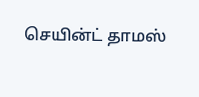செயின்ட் தாமஸ்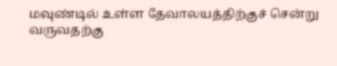மவுண்டில் உள்ள தேவாலயத்திற்குச் சென்று வருவதற்கு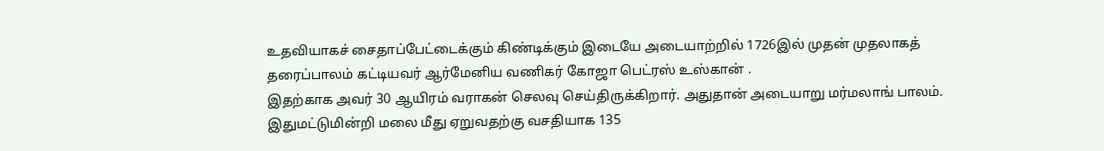உதவியாகச் சைதாப்பேட்டைக்கும் கிண்டிக்கும் இடையே அடையாற்றில் 1726இல் முதன் முதலாகத் தரைப்பாலம் கட்டியவர் ஆர்மேனிய வணிகர் கோஜா பெட்ரஸ் உஸ்கான் .
இதற்காக அவர் 30 ஆயிரம் வராகன் செலவு செய்திருக்கிறார். அதுதான் அடையாறு மர்மலாங் பாலம். இதுமட்டுமின்றி மலை மீது ஏறுவதற்கு வசதியாக 135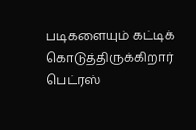படிகளையும் கட்டிக் கொடுத்திருக்கிறார் பெட்ரஸ்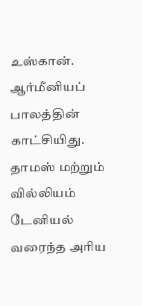உஸ்கான்.
ஆர்மீனியப் பாலத்தின் காட்சியிது. தாமஸ் மற்றும் வில்லியம் டேனியல் வரைந்த அரிய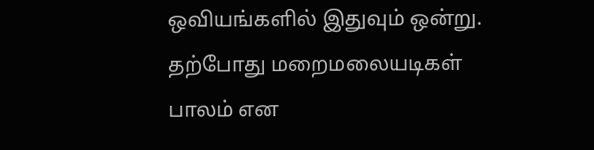ஒவியங்களில் இதுவும் ஒன்று.
தற்போது மறைமலையடிகள் பாலம் என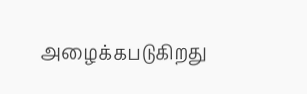அழைக்கபடுகிறது